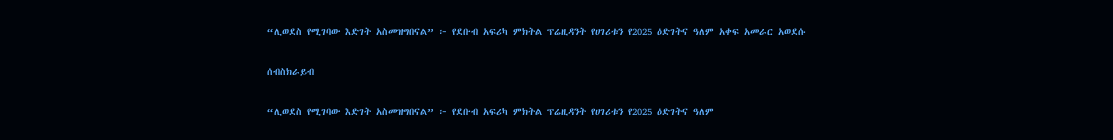“ሊወደስ የሚገባው እድገት አስመዝግበናል” ፦ የደቡብ አፍሪካ ምክትል ፕሬዚዳንት የሀገሪቱን የ2025 ዕድገትና ዓለም አቀፍ አመራር አወደሱ

ሰብስክራይብ

“ሊወደስ የሚገባው እድገት አስመዝግበናል” ፦ የደቡብ አፍሪካ ምክትል ፕሬዚዳንት የሀገሪቱን የ2025 ዕድገትና ዓለም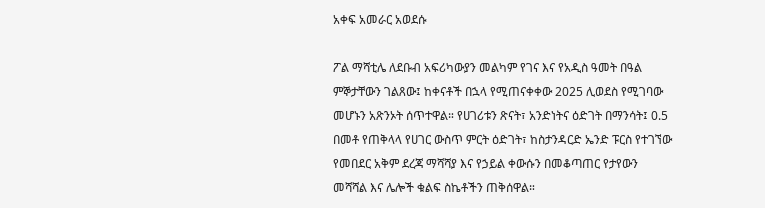አቀፍ አመራር አወደሱ

ፖል ማሻቲሌ ለደቡብ አፍሪካውያን መልካም የገና እና የአዲስ ዓመት በዓል ምኞታቸውን ገልጸው፤ ከቀናቶች በኋላ የሚጠናቀቀው 2025 ሊወደስ የሚገባው መሆኑን አጽንኦት ሰጥተዋል። የሀገሪቱን ጽናት፣ አንድነትና ዕድገት በማንሳት፤ 0.5 በመቶ የጠቅላላ የሀገር ውስጥ ምርት ዕድገት፣ ከስታንዳርድ ኤንድ ፑርስ የተገኘው የመበደር አቅም ደረጃ ማሻሻያ እና የኃይል ቀውሱን በመቆጣጠር የታየውን መሻሻል እና ሌሎች ቁልፍ ስኬቶችን ጠቅሰዋል።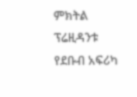ምክትል ፕሬዚዳንቱ የደቡብ አፍሪካ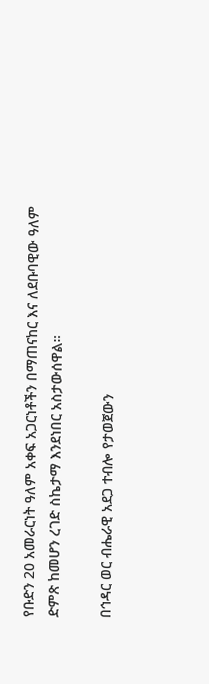የቡድን 20 አመራርነት ዓለም አቀፍ አጋርነቶችን በማጠናከር እና ለደቡባዊው ዓለም ድምጽ ከመሆን ረገድ ስኬታማ እንደነበር አስታውሰዋል።

በኅዳር ወር ብሔራዊ አደጋ ተብሎ የታወጀውን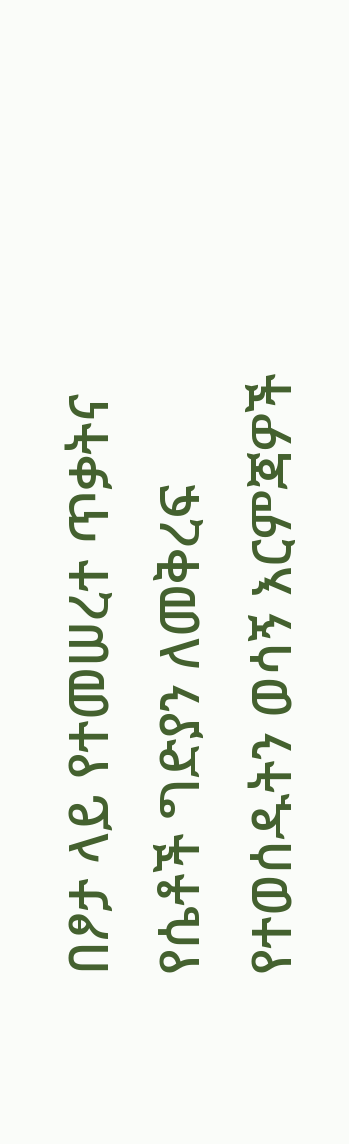በፆታ ላይ የተመሠረተ ጥቃትና የሴቶች ግድያን ለመቅረፍ የተወሰዱትን ወሳኝ እርምጃዎች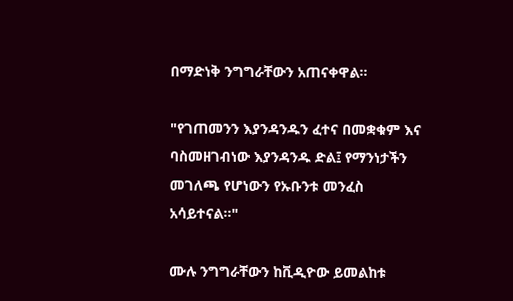በማድነቅ ንግግራቸውን አጠናቀዋል።

"የገጠመንን እያንዳንዱን ፈተና በመቋቁም እና ባስመዘገብነው እያንዳንዱ ድል፤ የማንነታችን መገለጫ የሆነውን የኡቡንቱ መንፈስ አሳይተናል።"

ሙሉ ንግግራቸውን ከቪዲዮው ይመልከቱ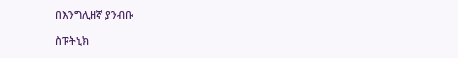በእንግሊዘኛ ያንብቡ

ስፑትኒክ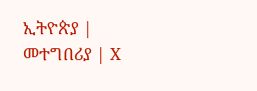ኢትዮጵያ | መተግበሪያ | X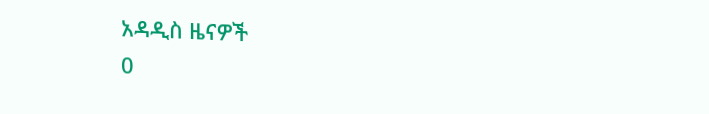አዳዲስ ዜናዎች
0